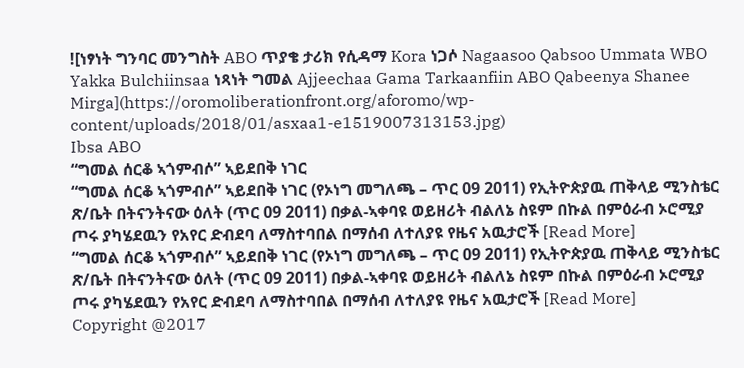![ነፃነት ግንባር መንግስት ABO ጥያቄ ታሪክ የሲዳማ Kora ነጋሶ Nagaasoo Qabsoo Ummata WBO Yakka Bulchiinsaa ነጻነት ግመል Ajjeechaa Gama Tarkaanfiin ABO Qabeenya Shanee Mirga](https://oromoliberationfront.org/aforomo/wp-content/uploads/2018/01/asxaa1-e1519007313153.jpg)
Ibsa ABO
“ግመል ሰርቆ ኣጎምብሶ” ኣይደበቅ ነገር
“ግመል ሰርቆ ኣጎምብሶ” ኣይደበቅ ነገር (የኦነግ መግለጫ – ጥር 09 2011) የኢትዮጵያዉ ጠቅላይ ሚንስቴር ጽ/ቤት በትናንትናው ዕለት (ጥር 09 2011) በቃል-ኣቀባዩ ወይዘሪት ብልለኔ ስዩም በኩል በምዕራብ ኦሮሚያ ጦሩ ያካሄደዉን የአየር ድብደባ ለማስተባበል በማሰብ ለተለያዩ የዜና አዉታሮች [Read More]
“ግመል ሰርቆ ኣጎምብሶ” ኣይደበቅ ነገር (የኦነግ መግለጫ – ጥር 09 2011) የኢትዮጵያዉ ጠቅላይ ሚንስቴር ጽ/ቤት በትናንትናው ዕለት (ጥር 09 2011) በቃል-ኣቀባዩ ወይዘሪት ብልለኔ ስዩም በኩል በምዕራብ ኦሮሚያ ጦሩ ያካሄደዉን የአየር ድብደባ ለማስተባበል በማሰብ ለተለያዩ የዜና አዉታሮች [Read More]
Copyright @2017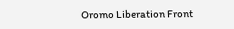Oromo Liberation Front